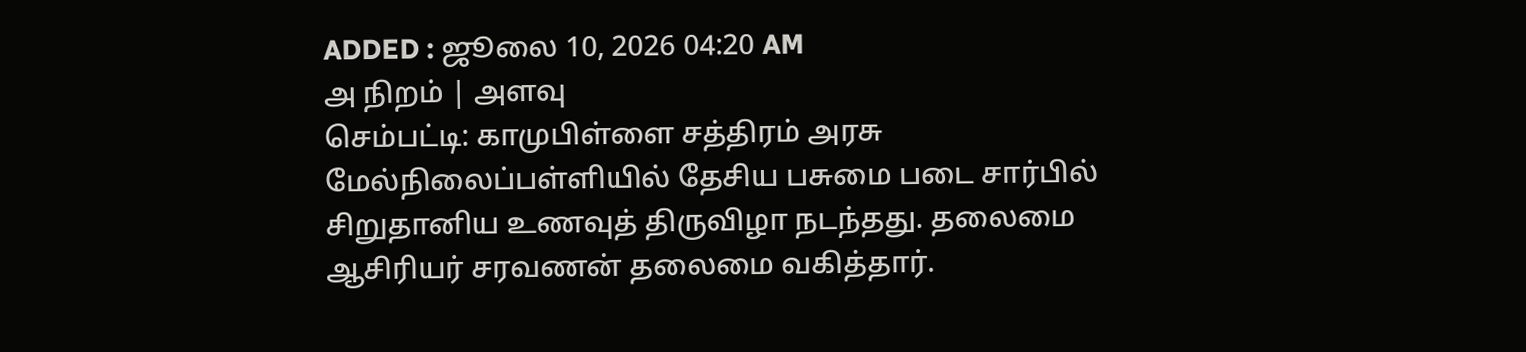ADDED : ஜூலை 10, 2026 04:20 AM
அ நிறம் | அளவு
செம்பட்டி: காமுபிள்ளை சத்திரம் அரசு மேல்நிலைப்பள்ளியில் தேசிய பசுமை படை சார்பில் சிறுதானிய உணவுத் திருவிழா நடந்தது. தலைமை ஆசிரியர் சரவணன் தலைமை வகித்தார்.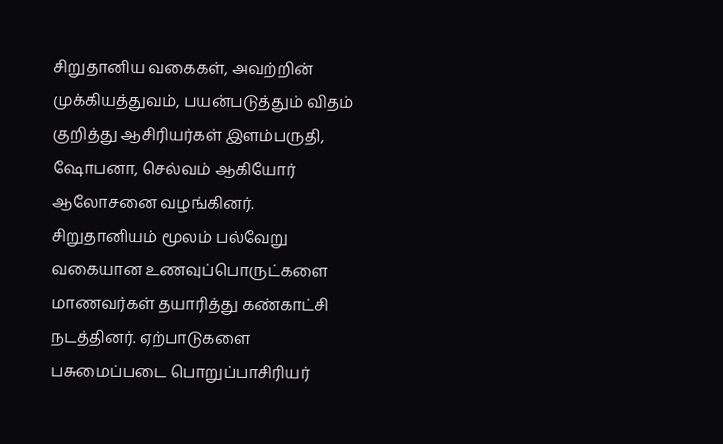சிறுதானிய வகைகள், அவற்றின் முக்கியத்துவம், பயன்படுத்தும் விதம் குறித்து ஆசிரியர்கள் இளம்பருதி, ஷோபனா, செல்வம் ஆகியோர் ஆலோசனை வழங்கினர்.
சிறுதானியம் மூலம் பல்வேறு வகையான உணவுப்பொருட்களை மாணவர்கள் தயாரித்து கண்காட்சி நடத்தினர். ஏற்பாடுகளை பசுமைப்படை பொறுப்பாசிரியர்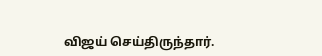விஜய் செய்திருந்தார்.